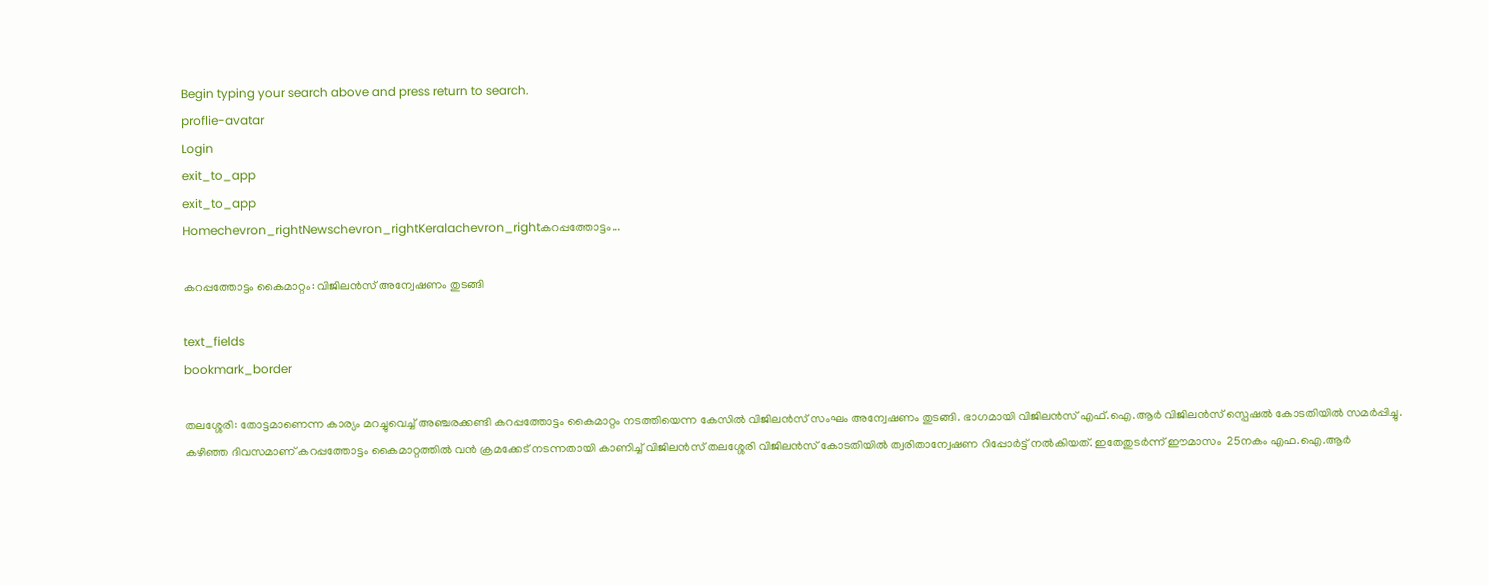Begin typing your search above and press return to search.
proflie-avatar
Login
exit_to_app
exit_to_app
Homechevron_rightNewschevron_rightKeralachevron_rightകറപ്പത്തോട്ടം...

കറപ്പത്തോട്ടം കൈമാറ്റം: വിജിലന്‍സ് അന്വേഷണം തുടങ്ങി

text_fields
bookmark_border

തലശ്ശേരി: തോട്ടമാണെന്ന കാര്യം മറച്ചുവെച്ച് അഞ്ചരക്കണ്ടി കറപ്പത്തോട്ടം കൈമാറ്റം നടത്തിയെന്ന കേസില്‍ വിജിലന്‍സ് സംഘം അന്വേഷണം തുടങ്ങി. ഭാഗമായി വിജിലന്‍സ് എഫ്.ഐ.ആര്‍ വിജിലന്‍സ് സ്പെഷല്‍ കോടതിയില്‍ സമര്‍പ്പിച്ചു.
കഴിഞ്ഞ ദിവസമാണ് കറപ്പത്തോട്ടം കൈമാറ്റത്തില്‍ വന്‍ ക്രമക്കേട് നടന്നതായി കാണിച്ച് വിജിലന്‍സ് തലശ്ശേരി വിജിലന്‍സ് കോടതിയില്‍ ത്വരിതാന്വേഷണ റിപ്പോര്‍ട്ട് നല്‍കിയത്. ഇതേതുടര്‍ന്ന് ഈമാസം  25നകം എഫ.ഐ.ആര്‍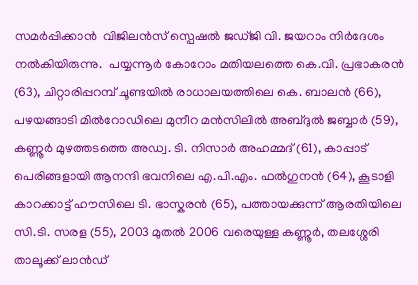സമര്‍പ്പിക്കാന്‍  വിജിലന്‍സ് സ്പെഷല്‍ ജഡ്ജി വി. ജയറാം നിര്‍ദേശം നല്‍കിയിരുന്നു.  പയ്യന്നൂര്‍ കോറോം മതിയലത്തെ കെ.വി. പ്രഭാകരന്‍ (63), ചിറ്റാരിപ്പറമ്പ് ചൂണ്ടയില്‍ രാധാലയത്തിലെ കെ. ബാലന്‍ (66), പഴയങ്ങാടി മില്‍റോഡിലെ മുനീറ മന്‍സിലില്‍ അബ്ദുല്‍ ജബ്ബാര്‍ (59), കണ്ണൂര്‍ മുഴത്തടത്തെ അഡ്വ. ടി. നിസാര്‍ അഹമ്മദ് (61), കാപ്പാട് പെരിങ്ങളായി ആനന്ദി ഭവനിലെ എ.പി.എം. ഫല്‍ഗുനന്‍ (64), കൂടാളി കാറക്കാട്ട് ഹൗസിലെ ടി. ഭാസ്കരന്‍ (65), പത്തായക്കുന്ന് ആരതിയിലെ സി.ടി. സരള (55), 2003 മുതല്‍ 2006 വരെയുള്ള കണ്ണൂര്‍, തലശ്ശേരി താലൂക്ക് ലാന്‍ഡ്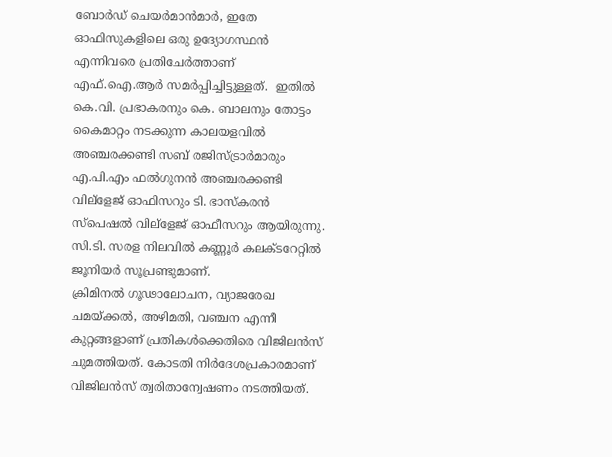ബോര്‍ഡ് ചെയര്‍മാന്‍മാര്‍, ഇതേ ഓഫിസുകളിലെ ഒരു ഉദ്യോഗസ്ഥന്‍ എന്നിവരെ പ്രതിചേര്‍ത്താണ് എഫ്.ഐ.ആര്‍ സമര്‍പ്പിച്ചിട്ടുള്ളത്.  ഇതില്‍ കെ.വി. പ്രഭാകരനും കെ. ബാലനും തോട്ടം കൈമാറ്റം നടക്കുന്ന കാലയളവില്‍ അഞ്ചരക്കണ്ടി സബ് രജിസ്ട്രാര്‍മാരും എ.പി.എം ഫല്‍ഗുനന്‍ അഞ്ചരക്കണ്ടി വില്ളേജ് ഓഫിസറും ടി. ഭാസ്കരന്‍ സ്പെഷല്‍ വില്ളേജ് ഓഫീസറും ആയിരുന്നു. സി.ടി. സരള നിലവില്‍ കണ്ണൂര്‍ കലക്ടറേറ്റില്‍ ജൂനിയര്‍ സൂപ്രണ്ടുമാണ്.
ക്രിമിനല്‍ ഗൂഢാലോചന, വ്യാജരേഖ ചമയ്ക്കല്‍, അഴിമതി, വഞ്ചന എന്നീ കുറ്റങ്ങളാണ് പ്രതികള്‍ക്കെതിരെ വിജിലന്‍സ് ചുമത്തിയത്. കോടതി നിര്‍ദേശപ്രകാരമാണ് വിജിലന്‍സ് ത്വരിതാന്വേഷണം നടത്തിയത്.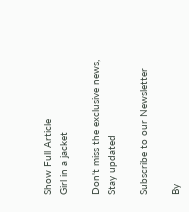Show Full Article
Girl in a jacket

Don't miss the exclusive news, Stay updated

Subscribe to our Newsletter

By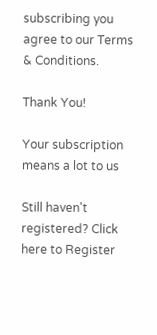subscribing you agree to our Terms & Conditions.

Thank You!

Your subscription means a lot to us

Still haven't registered? Click here to Register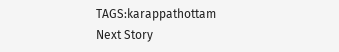TAGS:karappathottam
Next Story